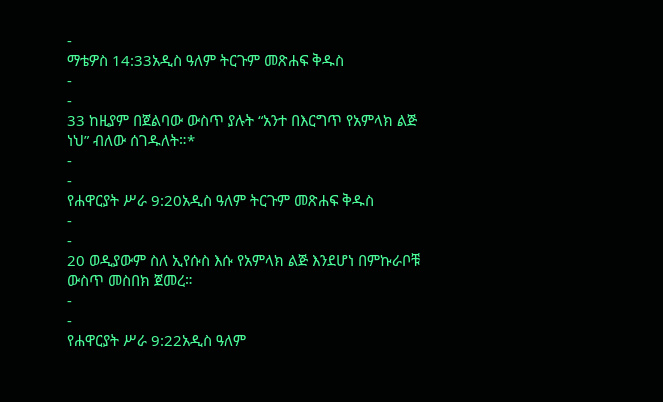-
ማቴዎስ 14:33አዲስ ዓለም ትርጉም መጽሐፍ ቅዱስ
-
-
33 ከዚያም በጀልባው ውስጥ ያሉት “አንተ በእርግጥ የአምላክ ልጅ ነህ” ብለው ሰገዱለት።*
-
-
የሐዋርያት ሥራ 9:20አዲስ ዓለም ትርጉም መጽሐፍ ቅዱስ
-
-
20 ወዲያውም ስለ ኢየሱስ እሱ የአምላክ ልጅ እንደሆነ በምኩራቦቹ ውስጥ መስበክ ጀመረ።
-
-
የሐዋርያት ሥራ 9:22አዲስ ዓለም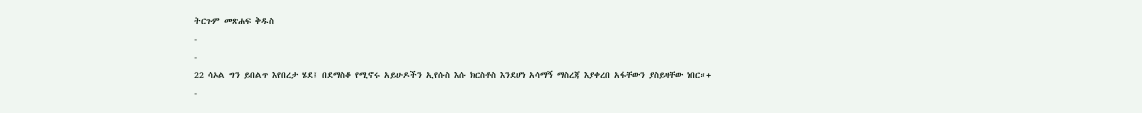ትርጉም መጽሐፍ ቅዱስ
-
-
22 ሳኦል ግን ይበልጥ እየበረታ ሄደ፤ በደማስቆ የሚኖሩ አይሁዶችን ኢየሱስ እሱ ክርስቶስ እንደሆነ አሳማኝ ማስረጃ እያቀረበ አፋቸውን ያስይዛቸው ነበር።+
-